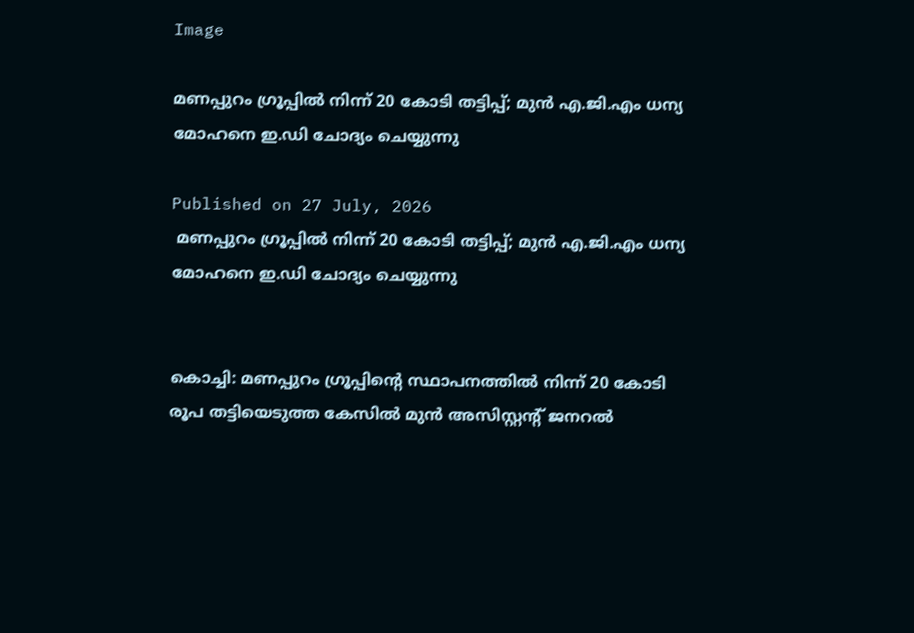Image

മണപ്പുറം ഗ്രൂപ്പില്‍ നിന്ന് 20 കോടി തട്ടിപ്പ്; മുന്‍ എ.ജി.എം ധന്യ മോഹനെ ഇ.ഡി ചോദ്യം ചെയ്യുന്നു

Published on 27 July, 2026
 മണപ്പുറം ഗ്രൂപ്പില്‍ നിന്ന് 20 കോടി തട്ടിപ്പ്; മുന്‍ എ.ജി.എം ധന്യ മോഹനെ ഇ.ഡി ചോദ്യം ചെയ്യുന്നു


കൊച്ചി: മണപ്പുറം ഗ്രൂപ്പിന്റെ സ്ഥാപനത്തില്‍ നിന്ന് 20 കോടി രൂപ തട്ടിയെടുത്ത കേസില്‍ മുന്‍ അസിസ്റ്റന്റ് ജനറല്‍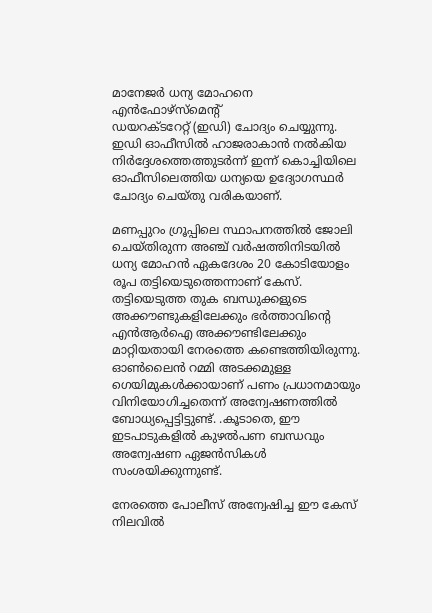മാനേജര്‍ ധന്യ മോഹനെ എന്‍ഫോഴ്‌സ്മെന്റ്
ഡയറക്ടറേറ്റ് (ഇഡി) ചോദ്യം ചെയ്യുന്നു. ഇഡി ഓഫീസില്‍ ഹാജരാകാന്‍ നല്‍കിയ നിര്‍ദ്ദേശത്തെത്തുടര്‍ന്ന് ഇന്ന് കൊച്ചിയിലെ ഓഫീസിലെത്തിയ ധന്യയെ ഉദ്യോഗസ്ഥര്‍ ചോദ്യം ചെയ്തു വരികയാണ്.

മണപ്പുറം ഗ്രൂപ്പിലെ സ്ഥാപനത്തില്‍ ജോലി ചെയ്തിരുന്ന അഞ്ച് വര്‍ഷത്തിനിടയില്‍ ധന്യ മോഹന്‍ ഏകദേശം 20 കോടിയോളം രൂപ തട്ടിയെടുത്തെന്നാണ് കേസ്.  തട്ടിയെടുത്ത തുക ബന്ധുക്കളുടെ അക്കൗണ്ടുകളിലേക്കും ഭര്‍ത്താവിന്റെ എന്‍ആര്‍ഐ അക്കൗണ്ടിലേക്കും മാറ്റിയതായി നേരത്തെ കണ്ടെത്തിയിരുന്നു. ഓണ്‍ലൈന്‍ റമ്മി അടക്കമുള്ള
ഗെയിമുകള്‍ക്കായാണ് പണം പ്രധാനമായും വിനിയോഗിച്ചതെന്ന് അന്വേഷണത്തില്‍ ബോധ്യപ്പെട്ടിട്ടുണ്ട്. .കൂടാതെ, ഈ ഇടപാടുകളില്‍ കുഴല്‍പണ ബന്ധവും അന്വേഷണ ഏജന്‍സികള്‍ സംശയിക്കുന്നുണ്ട്.

നേരത്തെ പോലീസ് അന്വേഷിച്ച ഈ കേസ് നിലവില്‍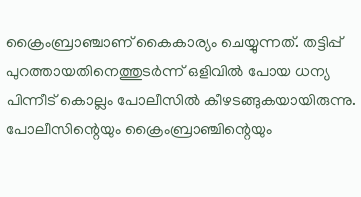ക്രൈംബ്രാഞ്ചാണ് കൈകാര്യം ചെയ്യുന്നത്. തട്ടിപ്പ് പുറത്തായതിനെത്തുടര്‍ന്ന് ഒളിവില്‍ പോയ ധന്യ പിന്നീട് കൊല്ലം പോലീസില്‍ കീഴടങ്ങുകയായിരുന്നു. പോലീസിന്റെയും ക്രൈംബ്രാഞ്ചിന്റെയും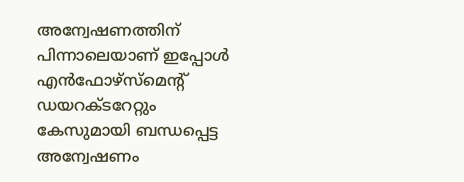അന്വേഷണത്തിന് പിന്നാലെയാണ് ഇപ്പോള്‍ എന്‍ഫോഴ്‌സ്മെന്റ് ഡയറക്ടറേറ്റും കേസുമായി ബന്ധപ്പെട്ട അന്വേഷണം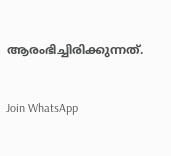ആരംഭിച്ചിരിക്കുന്നത്.


Join WhatsApp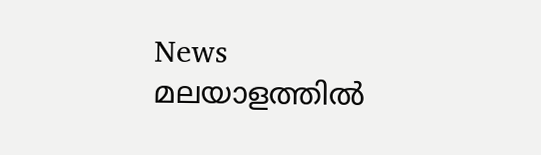News
മലയാളത്തില്‍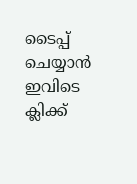ടൈപ്പ് ചെയ്യാന്‍ ഇവിടെ ക്ലിക്ക്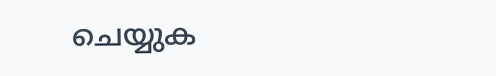ചെയ്യുക